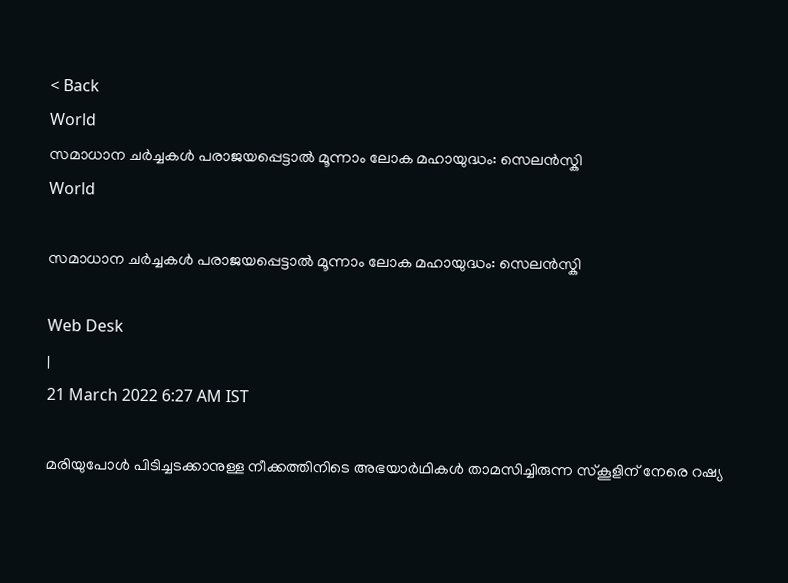< Back
World
സമാധാന ചർച്ചകൾ പരാജയപ്പെട്ടാൽ മൂന്നാം ലോക മഹായുദ്ധം: സെലൻസ്കി
World

സമാധാന ചർച്ചകൾ പരാജയപ്പെട്ടാൽ മൂന്നാം ലോക മഹായുദ്ധം: സെലൻസ്കി

Web Desk
|
21 March 2022 6:27 AM IST

മരിയുപോള്‍ പിടിച്ചടക്കാനുള്ള നീക്കത്തിനിടെ അഭയാർഥികൾ താമസിച്ചിരുന്ന സ്കൂളിന് നേരെ റഷ്യ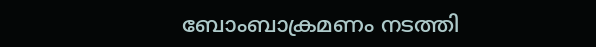ബോംബാക്രമണം നടത്തി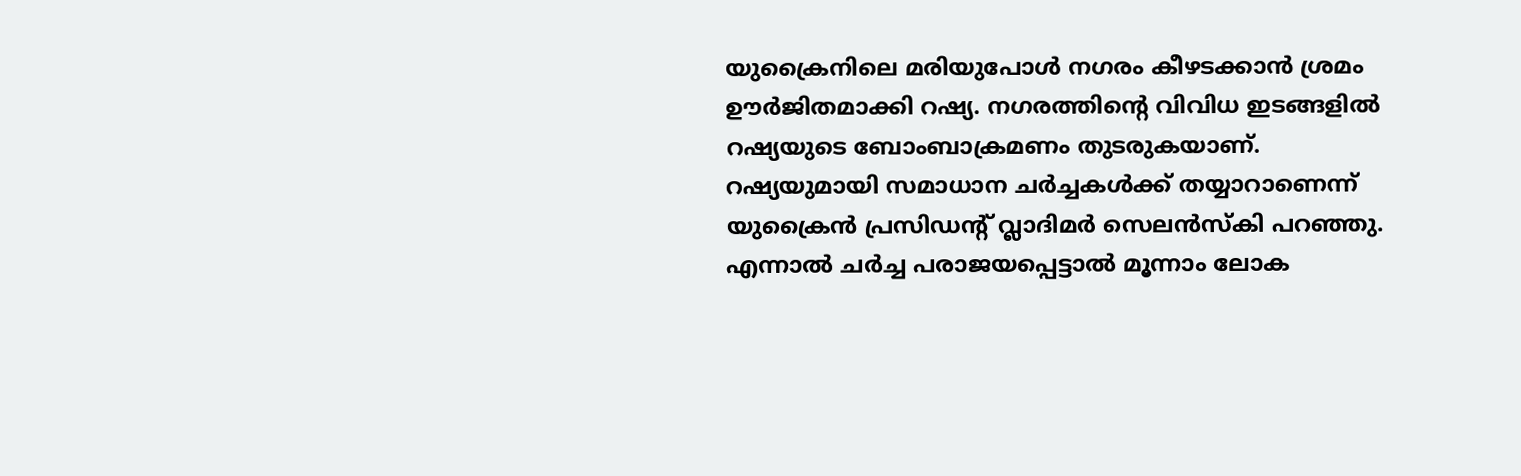യുക്രൈനിലെ മരിയുപോള്‍ നഗരം കീഴടക്കാൻ ശ്രമം ഊർജിതമാക്കി റഷ്യ. നഗരത്തിന്‍റെ വിവിധ ഇടങ്ങളിൽ റഷ്യയുടെ ബോംബാക്രമണം തുടരുകയാണ്. റഷ്യയുമായി സമാധാന ചർച്ചകൾക്ക് തയ്യാറാണെന്ന് യുക്രൈൻ പ്രസിഡന്റ് വ്ലാദിമര്‍ സെലന്‍സ്കി പറഞ്ഞു. എന്നാല്‍ ചര്‍ച്ച പരാജയപ്പെട്ടാൽ മൂന്നാം ലോക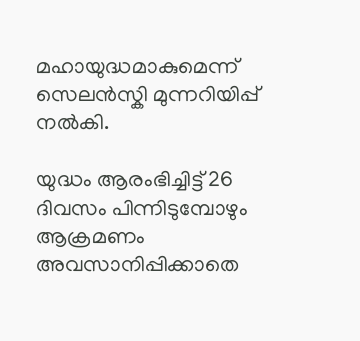മഹായുദ്ധമാകുമെന്ന് സെലൻസ്കി മുന്നറിയിപ്പ് നല്‍കി.

യുദ്ധം ആരംഭിച്ചിട്ട് 26 ദിവസം പിന്നിടുമ്പോഴും ആക്രമണം അവസാനിപ്പിക്കാതെ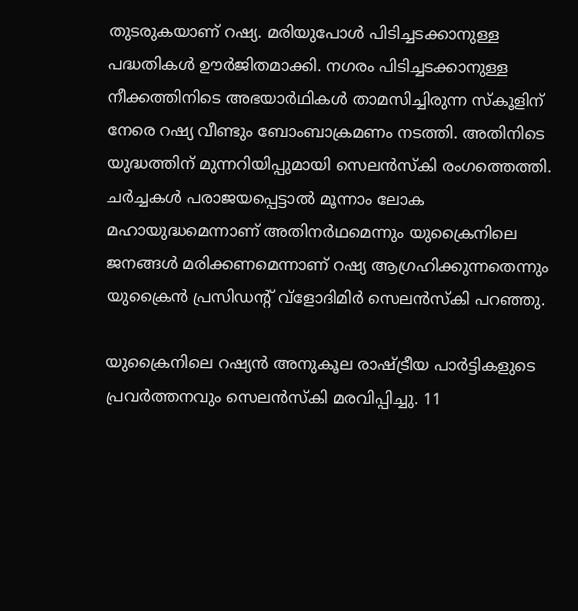തുടരുകയാണ് റഷ്യ. മരിയുപോൾ പിടിച്ചടക്കാനുള്ള പദ്ധതികൾ ഊർജിതമാക്കി. നഗരം പിടിച്ചടക്കാനുള്ള നീക്കത്തിനിടെ അഭയാർഥികൾ താമസിച്ചിരുന്ന സ്കൂളിന് നേരെ റഷ്യ വീണ്ടും ബോംബാക്രമണം നടത്തി. അതിനിടെ യുദ്ധത്തിന് മുന്നറിയിപ്പുമായി സെലൻസ്കി രംഗത്തെത്തി. ചർച്ചകൾ പരാജയപ്പെട്ടാൽ മൂന്നാം ലോക മഹായുദ്ധമെന്നാണ് അതിനര്‍ഥമെന്നും യുക്രൈനിലെ ജനങ്ങൾ മരിക്കണമെന്നാണ് റഷ്യ ആഗ്രഹിക്കുന്നതെന്നും യുക്രൈൻ പ്രസിഡന്റ് വ്ളോദിമിർ സെലൻസ്കി പറഞ്ഞു.

യുക്രൈനിലെ റഷ്യൻ അനുകൂല രാഷ്ട്രീയ പാർട്ടികളുടെ പ്രവർത്തനവും സെലൻസ്കി മരവിപ്പിച്ചു. 11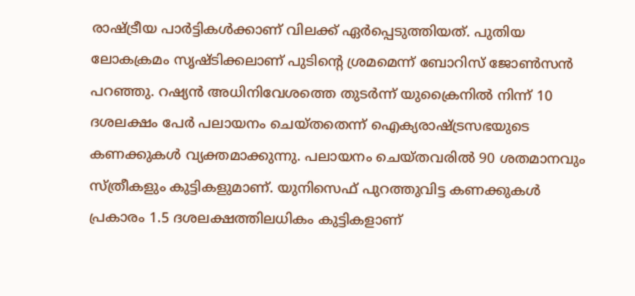രാഷ്ട്രീയ പാർട്ടികൾക്കാണ് വിലക്ക് ഏർപ്പെടുത്തിയത്. പുതിയ ലോകക്രമം സൃഷ്ടിക്കലാണ് പുടിന്‍റെ ശ്രമമെന്ന് ബോറിസ് ജോൺസൻ പറഞ്ഞു. റഷ്യൻ അധിനിവേശത്തെ തുടർന്ന് യുക്രൈനിൽ നിന്ന് 10 ദശലക്ഷം പേർ പലായനം ചെയ്തതെന്ന് ഐക്യരാഷ്ട്രസഭയുടെ കണക്കുകൾ വ്യക്തമാക്കുന്നു. പലായനം ചെയ്തവരിൽ 90 ശതമാനവും സ്ത്രീകളും കുട്ടികളുമാണ്. യുനിസെഫ് പുറത്തുവിട്ട കണക്കുകൾ പ്രകാരം 1.5 ദശലക്ഷത്തിലധികം കുട്ടികളാണ്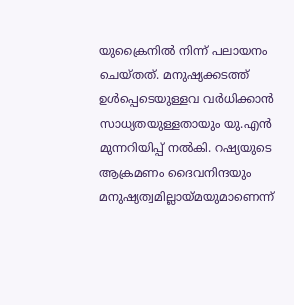യുക്രൈനിൽ നിന്ന് പലായനം ചെയ്തത്. മനുഷ്യക്കടത്ത് ഉൾപ്പെടെയുള്ളവ വർധിക്കാൻ സാധ്യതയുള്ളതായും യു.എൻ മുന്നറിയിപ്പ് നൽകി. റഷ്യയുടെ ആക്രമണം ദൈവനിന്ദയും മനുഷ്യത്വമില്ലായ്മയുമാണെന്ന്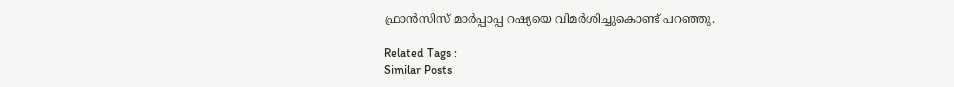ഫ്രാൻസിസ് മാർപ്പാപ്പ റഷ്യയെ വിമർശിച്ചുകൊണ്ട് പറഞ്ഞു.

Related Tags :
Similar Posts